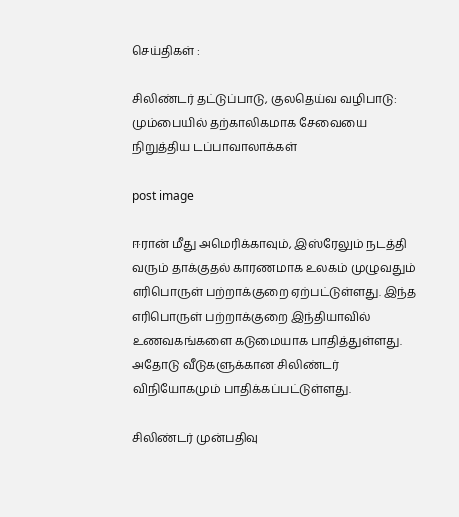செய்திகள் :

சிலிண்டர் தட்டுப்பாடு, குலதெய்வ வழிபாடு: மும்பையில் தற்காலிகமாக சேவையை நிறுத்திய டப்பாவாலாக்கள்

post image

ஈரான் மீது அமெரிக்காவும், இஸ்ரேலும் நடத்தி வரும் தாக்குதல் காரணமாக உலகம் முழுவதும் எரிபொருள் பற்றாக்குறை ஏற்பட்டுள்ளது. இந்த எரிபொருள் பற்றாக்குறை இந்தியாவில் உணவகங்களை கடுமையாக பாதித்துள்ளது. அதோடு வீடுகளுக்கான சிலிண்டர் விநியோகமும் பாதிக்கப்பட்டுள்ளது.

சிலிண்டர் முன்பதிவு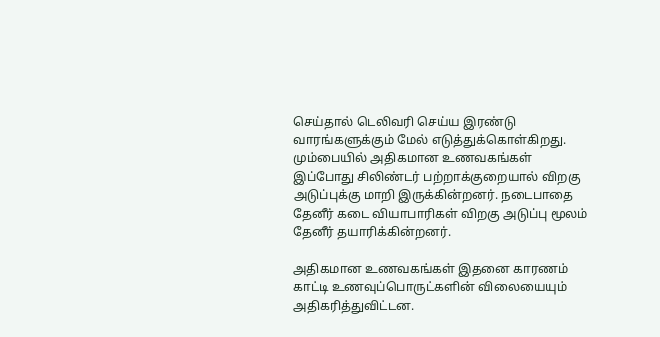செய்தால் டெலிவரி செய்ய இரண்டு வாரங்களுக்கும் மேல் எடுத்துக்கொள்கிறது. மும்பையில் அதிகமான உணவகங்கள் இப்போது சிலிண்டர் பற்றாக்குறையால் விறகு அடுப்புக்கு மாறி இருக்கின்றனர். நடைபாதை தேனீர் கடை வியாபாரிகள் விறகு அடுப்பு மூலம் தேனீர் தயாரிக்கின்றனர்.

அதிகமான உணவகங்கள் இதனை காரணம் காட்டி உணவுப்பொருட்களின் விலையையும் அதிகரித்துவிட்டன.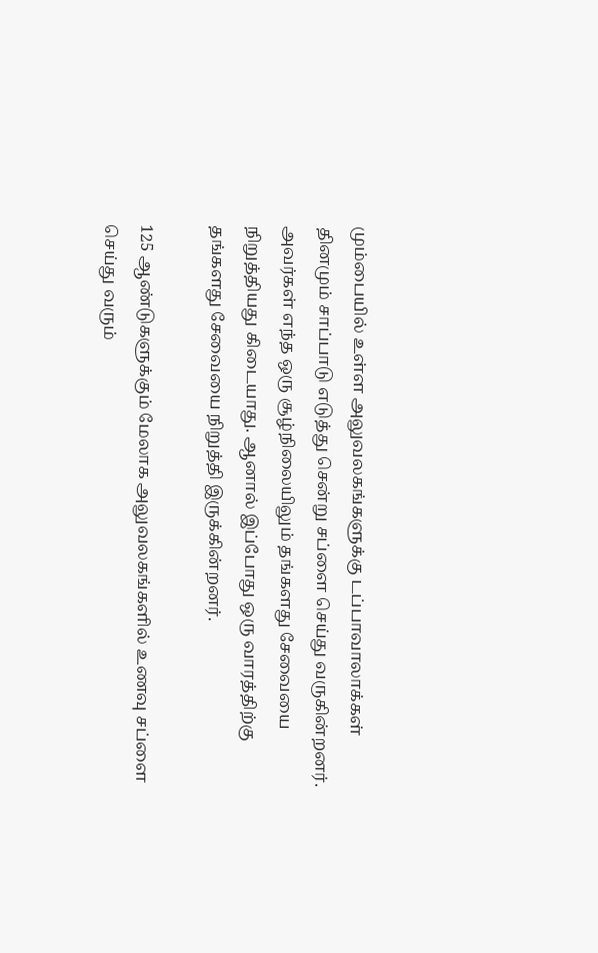மும்பையில் உள்ள அலுவலகங்களுக்கு டப்பாவாலாக்கள் தினமும் சாப்பாடு எடுத்து சென்று சப்ளை செய்து வருகின்றனர். அவர்கள் எந்த ஒரு சூழ்நிலையிலும் தங்களது சேவையை நிறுத்தியது கிடையாது. ஆனால் இப்போது ஒரு வாரத்திற்கு தங்களது சேவையை நிறுத்தி இருக்கின்றனர்.

125 ஆண்டுகளுக்கும் மேலாக அலுவலகங்களில் உணவு சப்ளை செய்து வரும்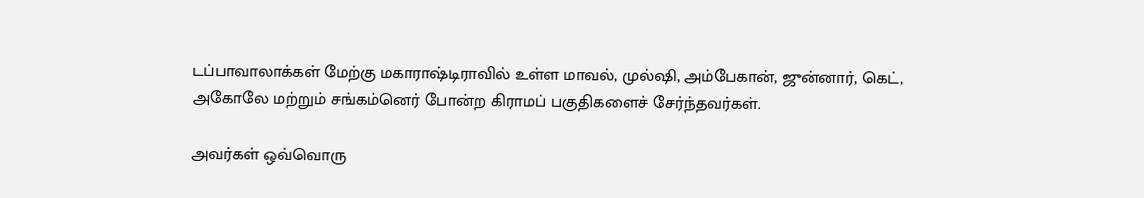டப்பாவாலாக்கள் மேற்கு மகாராஷ்டிராவில் உள்ள மாவல், முல்ஷி, அம்பேகான், ஜுன்னார், கெட், அகோலே மற்றும் சங்கம்னெர் போன்ற கிராமப் பகுதிகளைச் சேர்ந்தவர்கள்.

அவர்கள் ஒவ்வொரு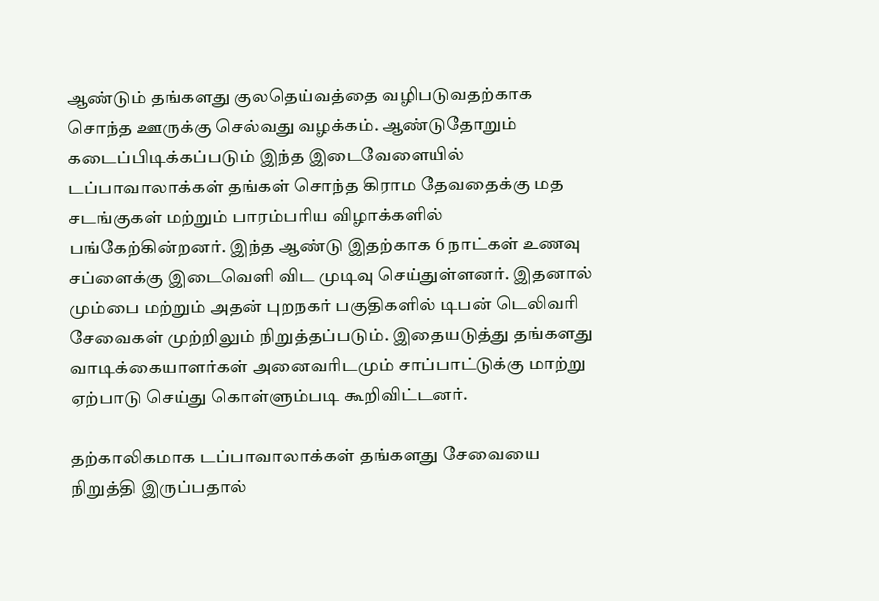ஆண்டும் தங்களது குலதெய்வத்தை வழிபடுவதற்காக சொந்த ஊருக்கு செல்வது வழக்கம். ஆண்டுதோறும் கடைப்பிடிக்கப்படும் இந்த இடைவேளையில் டப்பாவாலாக்கள் தங்கள் சொந்த கிராம தேவதைக்கு மத சடங்குகள் மற்றும் பாரம்பரிய விழாக்களில் பங்கேற்கின்றனர். இந்த ஆண்டு இதற்காக 6 நாட்கள் உணவு சப்ளைக்கு இடைவெளி விட முடிவு செய்துள்ளனர். இதனால் மும்பை மற்றும் அதன் புறநகர் பகுதிகளில் டிபன் டெலிவரி சேவைகள் முற்றிலும் நிறுத்தப்படும். இதையடுத்து தங்களது வாடிக்கையாளர்கள் அனைவரிடமும் சாப்பாட்டுக்கு மாற்று ஏற்பாடு செய்து கொள்ளும்படி கூறிவிட்டனர்.

தற்காலிகமாக டப்பாவாலாக்கள் தங்களது சேவையை நிறுத்தி இருப்பதால்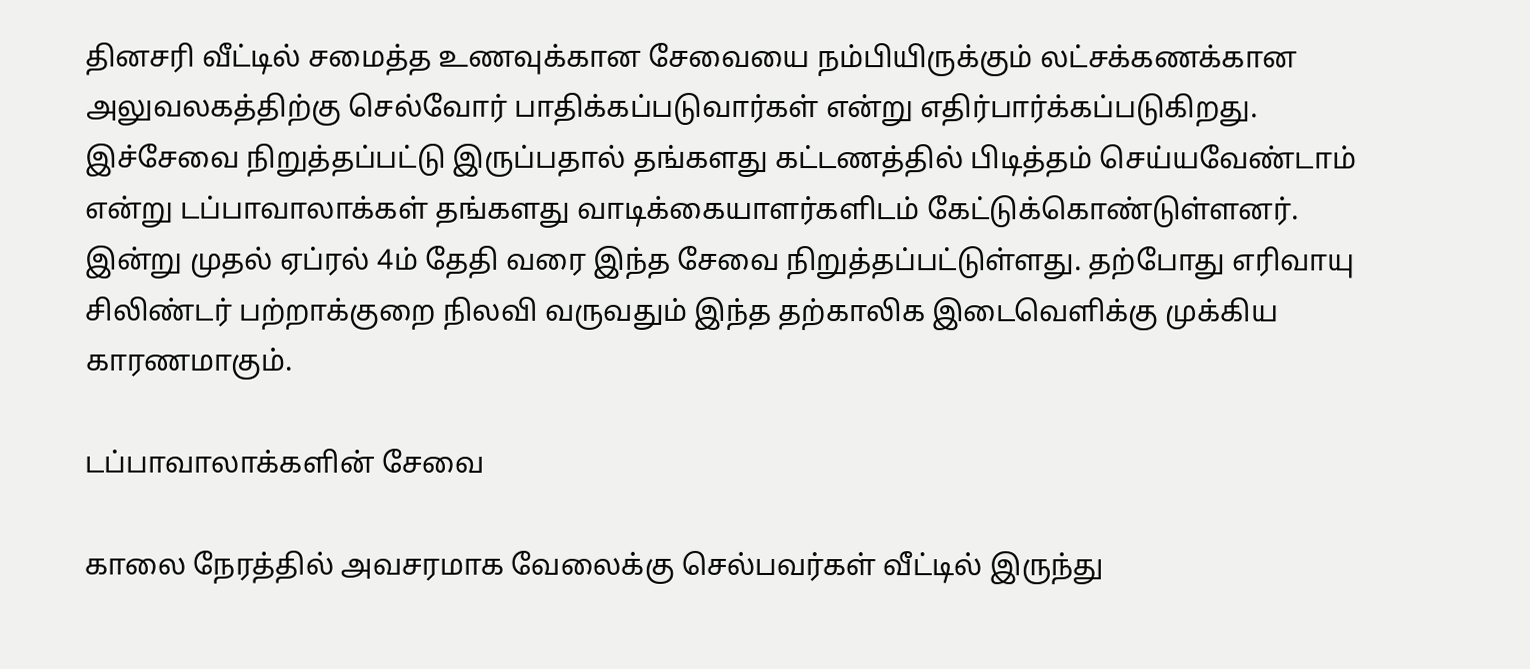தினசரி வீட்டில் சமைத்த உணவுக்கான சேவையை நம்பியிருக்கும் லட்சக்கணக்கான அலுவலகத்திற்கு செல்வோர் பாதிக்கப்படுவார்கள் என்று எதிர்பார்க்கப்படுகிறது. இச்சேவை நிறுத்தப்பட்டு இருப்பதால் தங்களது கட்டணத்தில் பிடித்தம் செய்யவேண்டாம் என்று டப்பாவாலாக்கள் தங்களது வாடிக்கையாளர்களிடம் கேட்டுக்கொண்டுள்ளனர். இன்று முதல் ஏப்ரல் 4ம் தேதி வரை இந்த சேவை நிறுத்தப்பட்டுள்ளது. தற்போது எரிவாயு சிலிண்டர் பற்றாக்குறை நிலவி வருவதும் இந்த தற்காலிக இடைவெளிக்கு முக்கிய காரணமாகும்.

டப்பாவாலாக்களின் சேவை

காலை நேரத்தில் அவசரமாக வேலைக்கு செல்பவர்கள் வீட்டில் இருந்து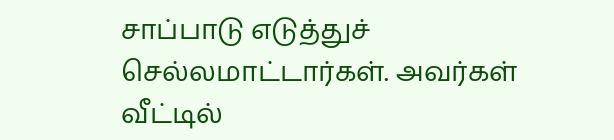சாப்பாடு எடுத்துச் செல்லமாட்டார்கள். அவர்கள் வீட்டில்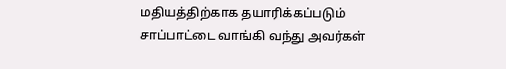மதியத்திற்காக தயாரிக்கப்படும் சாப்பாட்டை வாங்கி வந்து அவர்கள்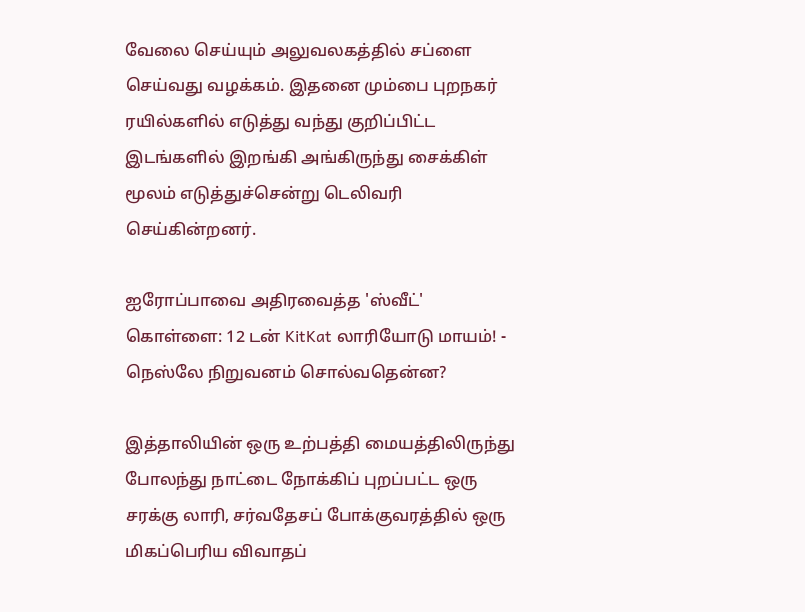வேலை செய்யும் அலுவலகத்தில் சப்ளை செய்வது வழக்கம். இதனை மும்பை புறநகர் ரயில்களில் எடுத்து வந்து குறிப்பிட்ட இடங்களில் இறங்கி அங்கிருந்து சைக்கிள் மூலம் எடுத்துச்சென்று டெலிவரி செய்கின்றனர்.

ஐரோப்பாவை அதிரவைத்த 'ஸ்வீட்' கொள்ளை: 12 டன் KitKat லாரியோடு மாயம்! - நெஸ்லே நிறுவனம் சொல்வதென்ன?

இத்தாலியின் ஒரு உற்பத்தி மையத்திலிருந்து போலந்து நாட்டை நோக்கிப் புறப்பட்ட ஒரு சரக்கு லாரி, சர்வதேசப் போக்குவரத்தில் ஒரு மிகப்பெரிய விவாதப்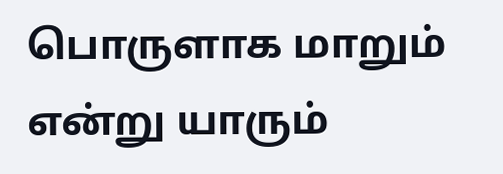பொருளாக மாறும் என்று யாரும்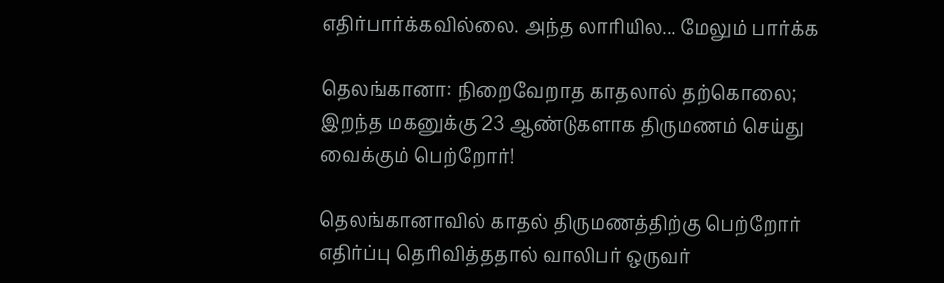எதிர்பார்க்கவில்லை. அந்த லாரியில... மேலும் பார்க்க

தெலங்கானா: நிறைவேறாத காதலால் தற்கொலை; இறந்த மகனுக்கு 23 ஆண்டுகளாக திருமணம் செய்து வைக்கும் பெற்றோர்!

தெலங்கானாவில் காதல் திருமணத்திற்கு பெற்றோர் எதிர்ப்பு தெரிவித்ததால் வாலிபர் ஒருவர்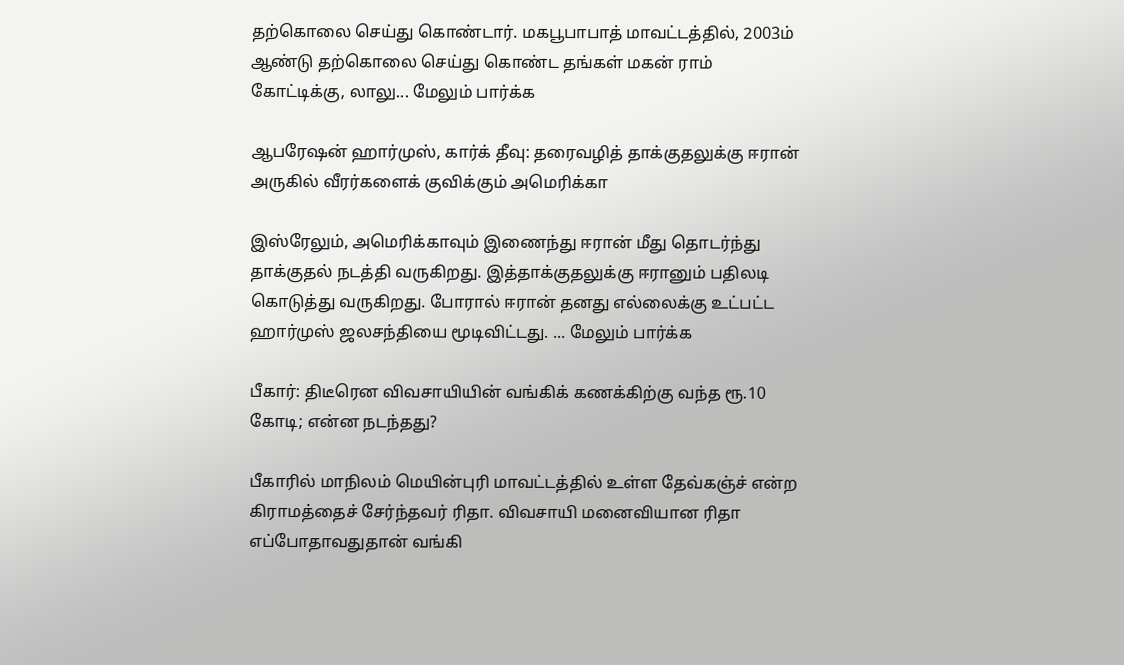தற்கொலை செய்து கொண்டார். மகபூபாபாத் மாவட்டத்தில், 2003ம் ஆண்டு தற்கொலை செய்து கொண்ட தங்கள் மகன் ராம் கோட்டிக்கு, லாலு... மேலும் பார்க்க

ஆபரேஷன் ஹார்முஸ், கார்க் தீவு: தரைவழித் தாக்குதலுக்கு ஈரான் அருகில் வீரர்களைக் குவிக்கும் அமெரிக்கா

இஸ்ரேலும், அமெரிக்காவும் இணைந்து ஈரான் மீது தொடர்ந்து தாக்குதல் நடத்தி வருகிறது. இத்தாக்குதலுக்கு ஈரானும் பதிலடி கொடுத்து வருகிறது. போரால் ஈரான் தனது எல்லைக்கு உட்பட்ட ஹார்முஸ் ஜலசந்தியை மூடிவிட்டது. ... மேலும் பார்க்க

பீகார்: திடீரென விவசாயியின் வங்கிக் கணக்கிற்கு வந்த ரூ.10 கோடி; என்ன நடந்தது?

பீகாரில் மாநிலம் மெயின்புரி மாவட்டத்தில் உள்ள தேவ்கஞ்ச் என்ற கிராமத்தைச் சேர்ந்தவர் ரிதா. விவசாயி மனைவியான ரிதா எப்போதாவதுதான் வங்கி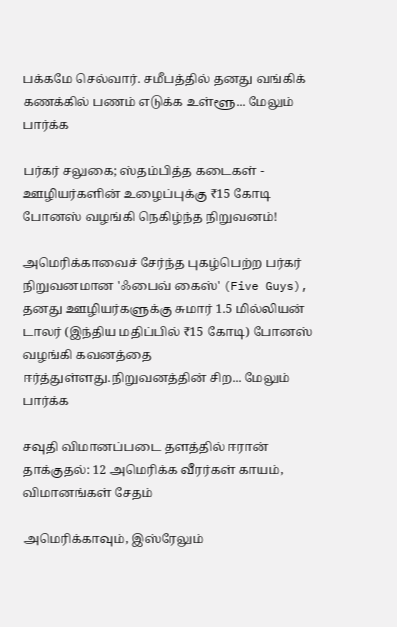பக்கமே செல்வார். சமீபத்தில் தனது வங்கிக் கணக்கில் பணம் எடுக்க உள்ளூ... மேலும் பார்க்க

பர்கர் சலுகை; ஸ்தம்பித்த கடைகள் - ஊழியர்களின் உழைப்புக்கு ₹15 கோடி போனஸ் வழங்கி நெகிழ்ந்த நிறுவனம்!

அமெரிக்காவைச் சேர்ந்த புகழ்பெற்ற பர்கர் நிறுவனமான 'ஃபைவ் கைஸ்' (Five Guys), தனது ஊழியர்களுக்கு சுமார் 1.5 மில்லியன் டாலர் (இந்திய மதிப்பில் ₹15 கோடி) போனஸ் வழங்கி கவனத்தை ஈர்த்துள்ளது.நிறுவனத்தின் சிற... மேலும் பார்க்க

சவுதி விமானப்படை தளத்தில் ஈரான் தாக்குதல்: 12 அமெரிக்க வீரர்கள் காயம், விமானங்கள் சேதம்

அமெரிக்காவும், இஸ்ரேலும்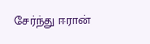சேர்ந்து ஈரான்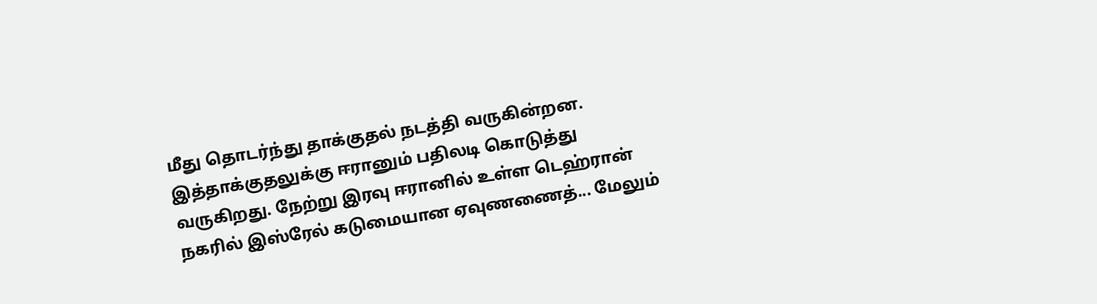மீது தொடர்ந்து தாக்குதல் நடத்தி வருகின்றன. இத்தாக்குதலுக்கு ஈரானும் பதிலடி கொடுத்து வருகிறது. நேற்று இரவு ஈரானில் உள்ள டெஹ்ரான் நகரில் இஸ்ரேல் கடுமையான ஏவுணணைத்... மேலும்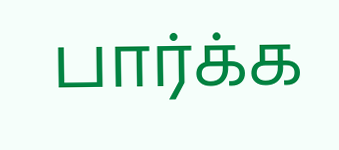பார்க்க